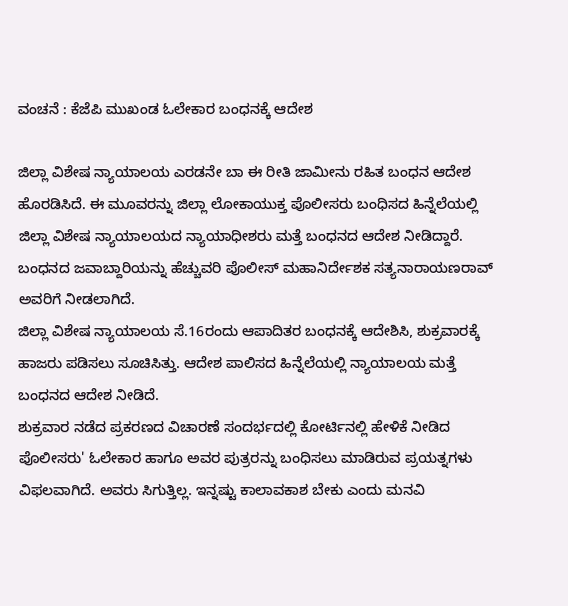ವಂಚನೆ : ಕೆಜೆಪಿ ಮುಖಂಡ ಓಲೇಕಾರ ಬಂಧನಕ್ಕೆ ಆದೇಶ

ಜಿಲ್ಲಾ ವಿಶೇಷ ನ್ಯಾಯಾಲಯ ಎರಡನೇ ಬಾ ಈ ರೀತಿ ಜಾಮೀನು ರಹಿತ ಬಂಧನ ಆದೇಶ ಹೊರಡಿಸಿದೆ. ಈ ಮೂವರನ್ನು ಜಿಲ್ಲಾ ಲೋಕಾಯುಕ್ತ ಪೊಲೀಸರು ಬಂಧಿಸದ ಹಿನ್ನೆಲೆಯಲ್ಲಿ ಜಿಲ್ಲಾ ವಿಶೇಷ ನ್ಯಾಯಾಲಯದ ನ್ಯಾಯಾಧೀಶರು ಮತ್ತೆ ಬಂಧನದ ಆದೇಶ ನೀಡಿದ್ದಾರೆ.
ಬಂಧನದ ಜವಾಬ್ದಾರಿಯನ್ನು ಹೆಚ್ಚುವರಿ ಪೊಲೀಸ್ ಮಹಾನಿರ್ದೇಶಕ ಸತ್ಯನಾರಾಯಣರಾವ್ ಅವರಿಗೆ ನೀಡಲಾಗಿದೆ.
ಜಿಲ್ಲಾ ವಿಶೇಷ ನ್ಯಾಯಾಲಯ ಸೆ.16ರಂದು ಆಪಾದಿತರ ಬಂಧನಕ್ಕೆ ಆದೇಶಿಸಿ, ಶುಕ್ರವಾರಕ್ಕೆ ಹಾಜರು ಪಡಿಸಲು ಸೂಚಿಸಿತ್ತು. ಆದೇಶ ಪಾಲಿಸದ ಹಿನ್ನೆಲೆಯಲ್ಲಿ ನ್ಯಾಯಾಲಯ ಮತ್ತೆ ಬಂಧನದ ಆದೇಶ ನೀಡಿದೆ.
ಶುಕ್ರವಾರ ನಡೆದ ಪ್ರಕರಣದ ವಿಚಾರಣೆ ಸಂದರ್ಭದಲ್ಲಿ ಕೋರ್ಟಿನಲ್ಲಿ ಹೇಳಿಕೆ ನೀಡಿದ ಪೊಲೀಸರು' ಓಲೇಕಾರ ಹಾಗೂ ಅವರ ಪುತ್ರರನ್ನು ಬಂಧಿಸಲು ಮಾಡಿರುವ ಪ್ರಯತ್ನಗಳು ವಿಫಲವಾಗಿದೆ. ಅವರು ಸಿಗುತ್ತಿಲ್ಲ. ಇನ್ನಷ್ಟು ಕಾಲಾವಕಾಶ ಬೇಕು ಎಂದು ಮನವಿ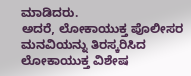ಮಾಡಿದರು.
ಅದರೆ, ಲೋಕಾಯುಕ್ತ ಪೊಲೀಸರ ಮನವಿಯನ್ನು ತಿರಸ್ಕರಿಸಿದ ಲೋಕಾಯುಕ್ತ ವಿಶೇಷ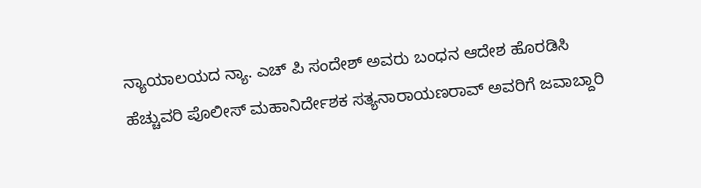ನ್ಯಾಯಾಲಯದ ನ್ಯಾ. ಎಚ್ ಪಿ ಸಂದೇಶ್ ಅವರು ಬಂಧನ ಆದೇಶ ಹೊರಡಿಸಿ ಹೆಚ್ಚುವರಿ ಪೊಲೀಸ್ ಮಹಾನಿರ್ದೇಶಕ ಸತ್ಯನಾರಾಯಣರಾವ್ ಅವರಿಗೆ ಜವಾಬ್ದಾರಿ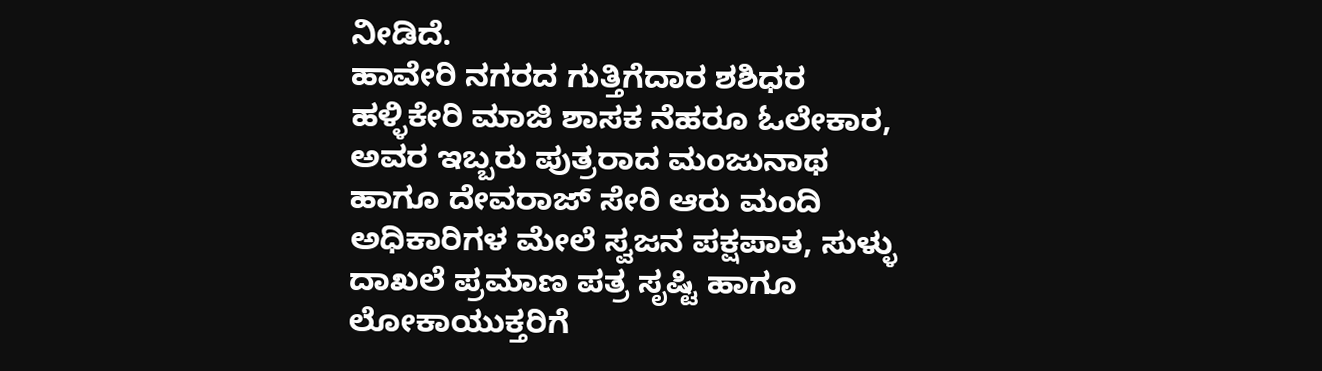ನೀಡಿದೆ.
ಹಾವೇರಿ ನಗರದ ಗುತ್ತಿಗೆದಾರ ಶಶಿಧರ ಹಳ್ಳಿಕೇರಿ ಮಾಜಿ ಶಾಸಕ ನೆಹರೂ ಓಲೇಕಾರ, ಅವರ ಇಬ್ಬರು ಪುತ್ರರಾದ ಮಂಜುನಾಥ ಹಾಗೂ ದೇವರಾಜ್ ಸೇರಿ ಆರು ಮಂದಿ ಅಧಿಕಾರಿಗಳ ಮೇಲೆ ಸ್ವಜನ ಪಕ್ಷಪಾತ, ಸುಳ್ಳು ದಾಖಲೆ ಪ್ರಮಾಣ ಪತ್ರ ಸೃಷ್ಟಿ ಹಾಗೂ ಲೋಕಾಯುಕ್ತರಿಗೆ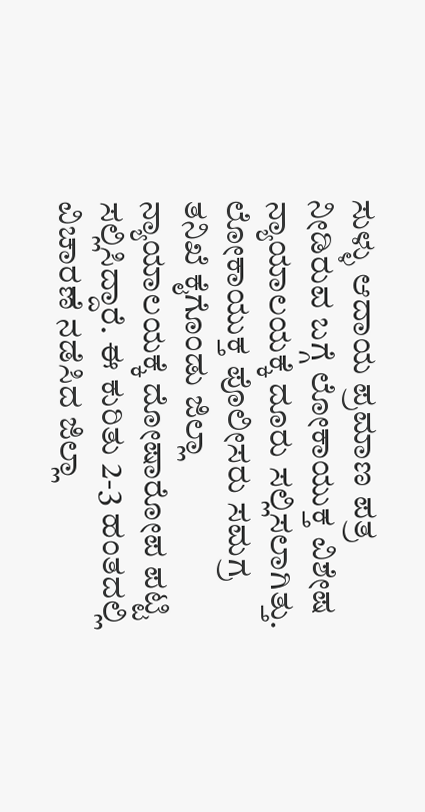ಸುಳ್ಳು ಆದಾಯ ಪ್ರಮಾಣ ಪತ್ರ ನೀಡಿರುವ ಬಗ್ಗೆ ಲೋಕಾಯುಕ್ತ ವಿಶೇಷ ನ್ಯಾಯಾಲಯಕ್ಕೆ ದೂರು ಸಲ್ಲಿಸಲಾಗಿತ್ತು.
ಲೋಕಾಯುಕ್ತ ಪೊಲೀಸರು ಸಮಗ್ರ ತನಿಖೆ ಕೈಗೊಂಡು ಜಿಲ್ಲಾ ನ್ಯಾಯಾಲಯಕ್ಕೆ ದೋಷಾರೋಪ ಪಟ್ಟಿ ಸಲ್ಲಿಸಿದ್ದಾರೆ. ಈ ಕುರಿತು 2-3 ಹಂತದಲ್ಲಿ ವಿಚಾರಣೆ ನಡೆಸಿದ ಜಿಲ್ಲಾ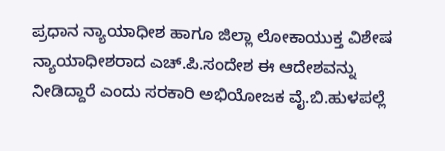ಪ್ರಧಾನ ನ್ಯಾಯಾಧೀಶ ಹಾಗೂ ಜಿಲ್ಲಾ ಲೋಕಾಯುಕ್ತ ವಿಶೇಷ ನ್ಯಾಯಾಧೀಶರಾದ ಎಚ್.ಪಿ.ಸಂದೇಶ ಈ ಆದೇಶವನ್ನು ನೀಡಿದ್ದಾರೆ ಎಂದು ಸರಕಾರಿ ಅಭಿಯೋಜಕ ವೈ.ಬಿ.ಹುಳಪಲ್ಲೆ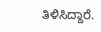ತಿಳಿಸಿದ್ದಾರೆ.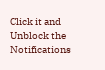Click it and Unblock the Notifications